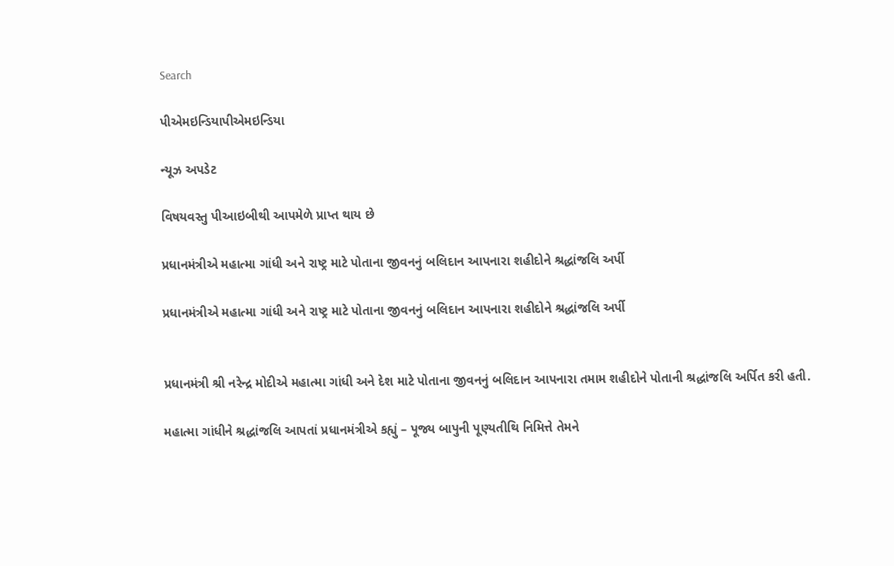Search

પીએમઇન્ડિયાપીએમઇન્ડિયા

ન્યૂઝ અપડેટ

વિષયવસ્તુ પીઆઇબીથી આપમેળે પ્રાપ્ત થાય છે

પ્રધાનમંત્રીએ મહાત્મા ગાંધી અને રાષ્ટ્ર માટે પોતાના જીવનનું બલિદાન આપનારા શહીદોને શ્રદ્ધાંજલિ અર્પી

પ્રધાનમંત્રીએ મહાત્મા ગાંધી અને રાષ્ટ્ર માટે પોતાના જીવનનું બલિદાન આપનારા શહીદોને શ્રદ્ધાંજલિ અર્પી


પ્રધાનમંત્રી શ્રી નરેન્દ્ર મોદીએ મહાત્મા ગાંધી અને દેશ માટે પોતાના જીવનનું બલિદાન આપનારા તમામ શહીદોને પોતાની શ્રદ્ધાંજલિ અર્પિત કરી હતી.

મહાત્મા ગાંધીને શ્રદ્ધાંજલિ આપતાં પ્રધાનમંત્રીએ કહ્યું – પૂજ્ય બાપુની પૂણ્યતીથિ નિમિત્તે તેમને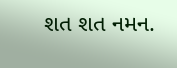શત શત નમન.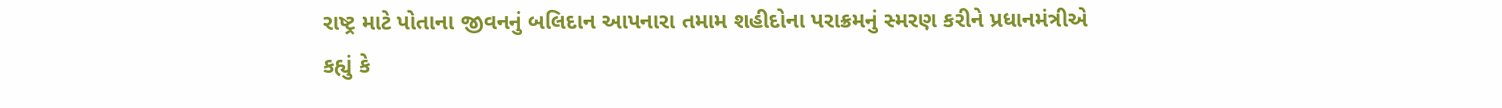રાષ્ટ્ર માટે પોતાના જીવનનું બલિદાન આપનારા તમામ શહીદોના પરાક્રમનું સ્મરણ કરીને પ્રધાનમંત્રીએ કહ્યું કે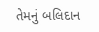તેમનું બલિદાન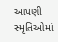આપણી સ્મૃતિઓમાં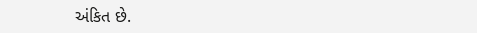અંકિત છે.